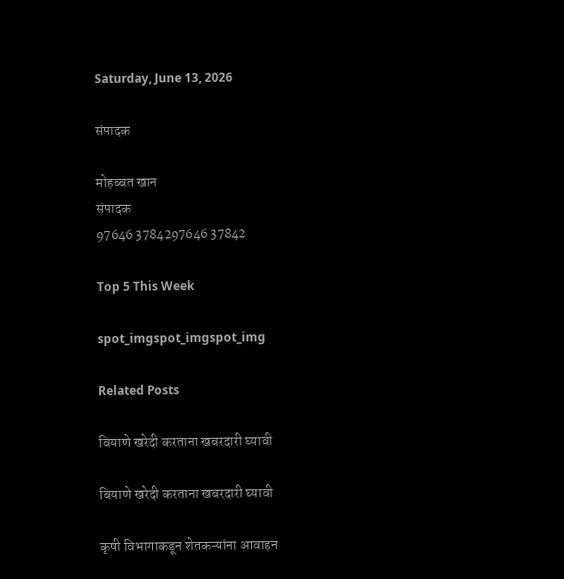Saturday, June 13, 2026

संपादक

मोहब्बत खान
संपादक
97646 3784297646 37842

Top 5 This Week

spot_imgspot_imgspot_img

Related Posts

बियाणे खरेदी करताना खबरदारी घ्यावी

बियाणे खरेदी करताना खबरदारी घ्यावी

कृषी विभागाकडून शेतकऱ्यांना आवाहन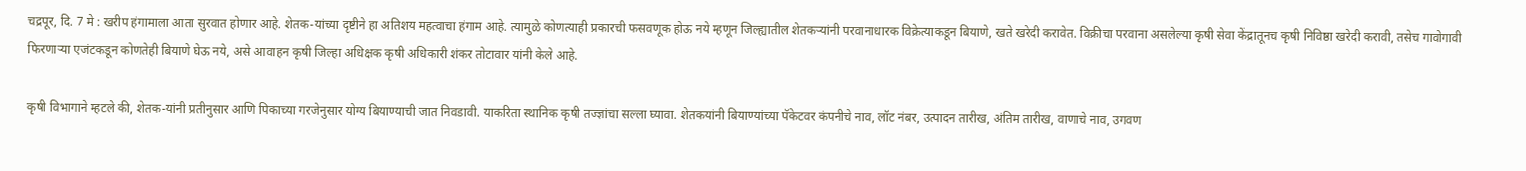चद्रपूर, दि. 7 मे : खरीप हंगामाला आता सुरवात होणार आहे. शेतक-यांच्या दृष्टीने हा अतिशय महत्वाचा हंगाम आहे. त्यामुळे कोणत्याही प्रकारची फसवणूक होऊ नये म्हणून जिल्ह्यातील शेतकऱ्यांनी परवानाधारक विक्रेत्याकडून बियाणे, खते खरेदी करावेत. विक्रीचा परवाना असलेल्या कृषी सेवा केंद्रातूनच कृषी निविष्ठा खरेदी करावी, तसेच गावोगावी फिरणाऱ्या एजंटकडून कोणतेही बियाणे घेऊ नये, असे आवाहन कृषी जिल्हा अधिक्षक कृषी अधिकारी शंकर तोटावार यांनी केले आहे.

कृषी विभागाने म्हटले की, शेतक-यांनी प्रतीनुसार आणि पिकाच्या गरजेनुसार योग्य बियाण्याची जात निवडावी. याकरिता स्थानिक कृषी तज्ज्ञांचा सल्ला घ्यावा. शेतकयांनी बियाण्यांच्या पॅकेटवर कंपनीचे नाव, लॉट नंबर, उत्पादन तारीख, अंतिम तारीख, वाणाचे नाव, उगवण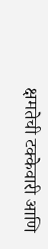क्षमतेची टक्केवारी आणि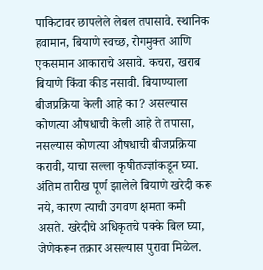पाकिटावर छापलेले लेबल तपासावे. स्थानिक हवामान, बियाणे स्वच्छ, रोगमुक्त आणि एकसमान आकाराचे असावे. कचरा, खराब बियाणे किंवा कीड नसावी. बियाण्याला बीजप्रक्रिया केली आहे का? असल्यास कोणत्या औषधाची केली आहे ते तपासा, नसल्यास कोणत्या औषधाची बीजप्रक्रिया करावी, याचा सल्ला कृषीतज्ज्ञांकडून घ्या. अंतिम तारीख पूर्ण झालेले बियाणे खरेदी करू नये, कारण त्याची उगवण क्षमता कमी असते. खरेदीचे अधिकृतचे पक्के बिल घ्या, जेणेकरून तक्रार असल्यास पुरावा मिळेल.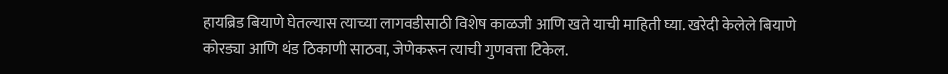हायब्रिड बियाणे घेतल्यास त्याच्या लागवडीसाठी विशेष काळजी आणि खते याची माहिती घ्या. खरेदी केलेले बियाणे कोरड्या आणि थंड ठिकाणी साठवा, जेणेकरून त्याची गुणवत्ता टिकेल.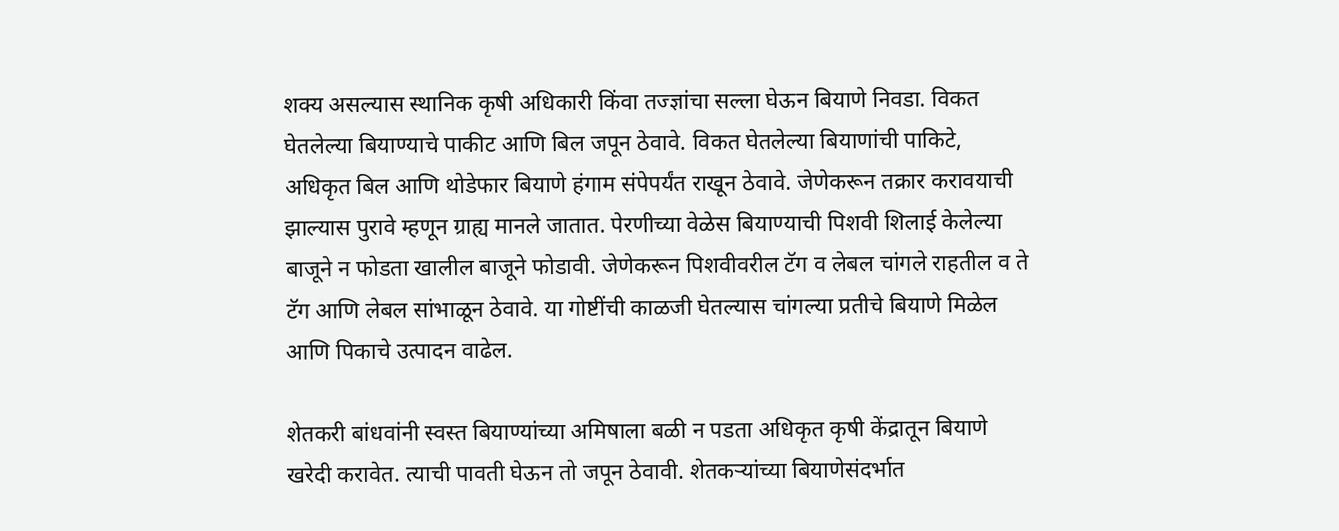शक्य असल्यास स्थानिक कृषी अधिकारी किंवा तज्ज्ञांचा सल्ला घेऊन बियाणे निवडा. विकत घेतलेल्या बियाण्याचे पाकीट आणि बिल जपून ठेवावे. विकत घेतलेल्या बियाणांची पाकिटे, अधिकृत बिल आणि थोडेफार बियाणे हंगाम संपेपर्यंत राखून ठेवावे. जेणेकरून तक्रार करावयाची झाल्यास पुरावे म्हणून ग्राह्य मानले जातात. पेरणीच्या वेळेस बियाण्याची पिशवी शिलाई केलेल्या बाजूने न फोडता खालील बाजूने फोडावी. जेणेकरून पिशवीवरील टॅग व लेबल चांगले राहतील व ते टॅग आणि लेबल सांभाळून ठेवावे. या गोष्टींची काळजी घेतल्यास चांगल्या प्रतीचे बियाणे मिळेल आणि पिकाचे उत्पादन वाढेल.

शेतकरी बांधवांनी स्वस्त बियाण्यांच्या अमिषाला बळी न पडता अधिकृत कृषी केंद्रातून बियाणे खरेदी करावेत. त्याची पावती घेऊन तो जपून ठेवावी. शेतकऱ्यांच्या बियाणेसंदर्भात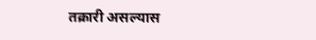तक्रारी असल्यास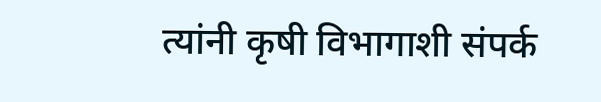त्यांनी कृषी विभागाशी संपर्क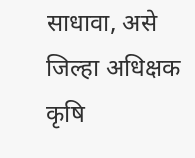साधावा, असे जिल्हा अधिक्षक कृषि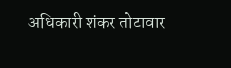अधिकारी शंकर तोटावार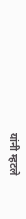यांनी म्हटले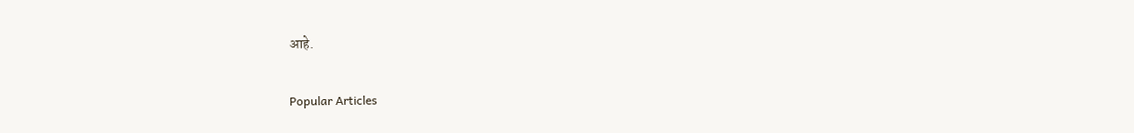आहे.

Popular Articles